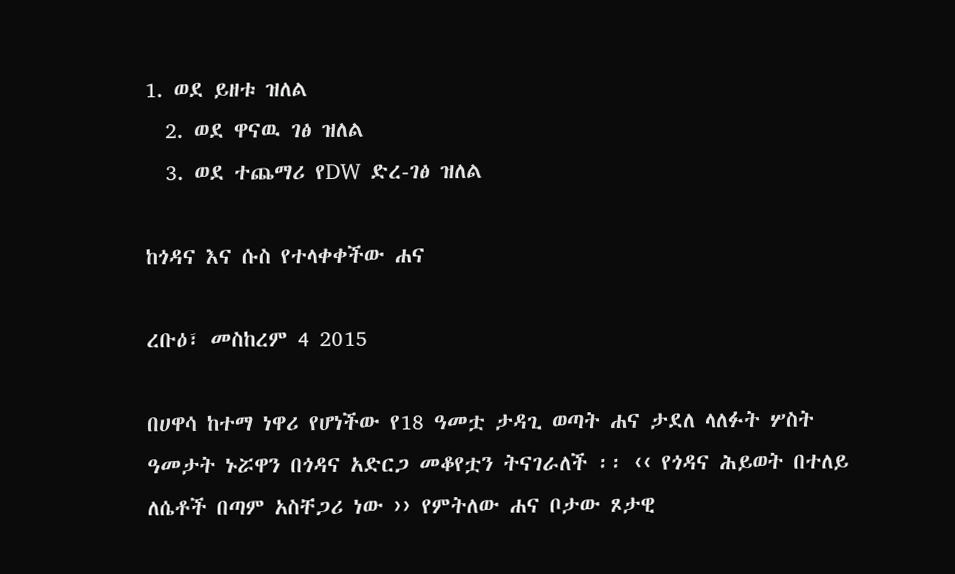1. ወደ ይዘቱ ዝለል
  2. ወደ ዋናዉ ገፅ ዝለል
  3. ወደ ተጨማሪ የDW ድረ-ገፅ ዝለል

ከጎዳና እና ሱስ የተላቀቀችው ሐና

ረቡዕ፣ መስከረም 4 2015

በሀዋሳ ከተማ ነዋሪ የሆነችው የ18 ዓመቷ ታዳጊ ወጣት ሐና ታደለ ላለፉት ሦስት ዓመታት ኑሯዋን በጎዳና አድርጋ መቆየቷን ትናገራለች ፡፡ ‹‹ የጎዳና ሕይወት በተለይ ለሴቶች በጣም አስቸጋሪ ነው ›› የምትለው ሐና ቦታው ጾታዊ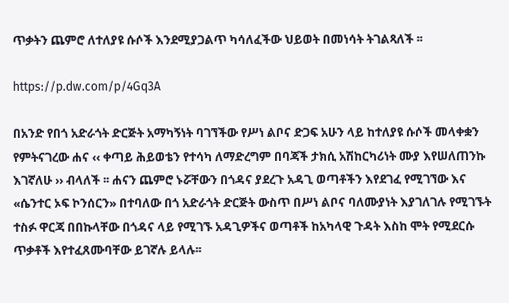ጥቃትን ጨምሮ ለተለያዩ ሱሶች እንደሚያጋልጥ ካሳለፈችው ህይወት በመነሳት ትገልጻለች ፡፡

https://p.dw.com/p/4Gq3A

በአንድ የበጎ አድራጎት ድርጅት አማካኝነት ባገኘችው የሥነ ልቦና ድጋፍ አሁን ላይ ከተለያዩ ሱሶች መላቀቋን የምትናገረው ሐና ‹‹ ቀጣይ ሕይወቴን የተሳካ ለማድረግም በባጃች ታክሲ አሽከርካሪነት ሙያ እየሠለጠንኩ እገኛለሁ ›› ብላለች ፡፡ ሐናን ጨምሮ ኑሯቸውን በጎዳና ያደረጉ አዳጊ ወጣቶችን እየደገፈ የሚገኘው እና «ሴንተር ኦፍ ኮንሰርን» በተባለው በጎ አድራጎት ድርጅት ውስጥ በሥነ ልቦና ባለሙያነት እያገለገሉ የሚገኙት ተስፉ ዋርጃ በበኩላቸው በጎዳና ላይ የሚገኙ አዳጊዎችና ወጣቶች ከአካላዊ ጉዳት እስከ ሞት የሚደርሱ ጥቃቶች እየተፈጸሙባቸው ይገኛሉ ይላሉ፡፡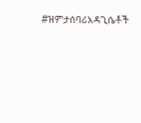#ዝምታሰባሪአዳጊሴቶች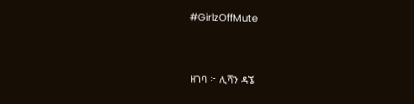#GirlzOffMute


ዘገባ ፦ ሊሻን ዳኜ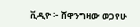ቪዲዮ ፦ ሸዋንግዛው ወጋየሁ